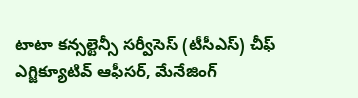టాటా కన్సల్టెన్సీ సర్వీసెస్ (టీసీఎస్) చీఫ్ ఎగ్జిక్యూటివ్ ఆఫీసర్, మేనేజింగ్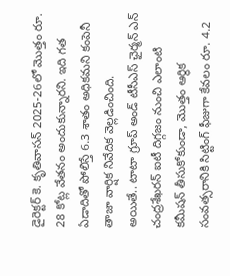డైరెక్టర్ కె. కృతివాసన్ 2025-26లో మొత్తం రూ. 28 కోట్ల వేతనం అందుకున్నారని. ఇది గత ఏడాదితో పోలిస్తే 6.3 శాతం అధికమని కంపెనీ తాజా వార్షిక నివేదిక వెల్లడించింది.
అయితే.. టాటా గ్రూప్ అండ్ టీసీఎస్ ఛైర్మన్ ఎన్ చంద్రశేఖరన్ ఐటీ దిగ్గజం నుంచి ఎలాంటి కమీషన్ తీసుకోకుండా, మొత్తం ఆర్థిక సంవత్సరానికి సిట్టింగ్ ఫీజుగా కేవలం రూ. 4.2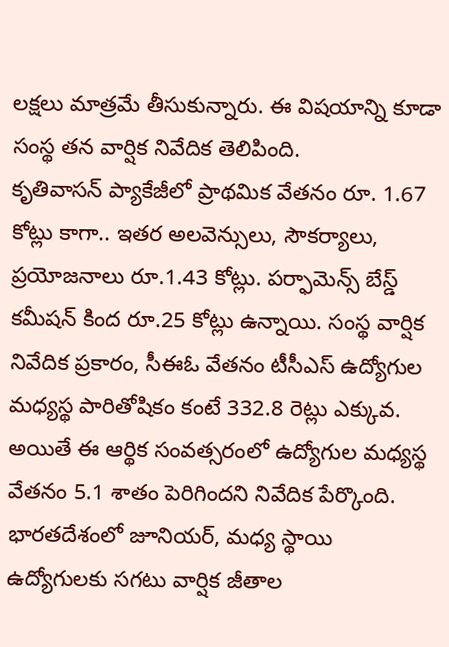లక్షలు మాత్రమే తీసుకున్నారు. ఈ విషయాన్ని కూడా సంస్థ తన వార్షిక నివేదిక తెలిపింది.
కృతివాసన్ ప్యాకేజీలో ప్రాథమిక వేతనం రూ. 1.67 కోట్లు కాగా.. ఇతర అలవెన్సులు, సౌకర్యాలు, ప్రయోజనాలు రూ.1.43 కోట్లు. పర్ఫామెన్స్ బేస్డ్ కమీషన్ కింద రూ.25 కోట్లు ఉన్నాయి. సంస్థ వార్షిక నివేదిక ప్రకారం, సీఈఓ వేతనం టీసీఎస్ ఉద్యోగుల మధ్యస్థ పారితోషికం కంటే 332.8 రెట్లు ఎక్కువ. అయితే ఈ ఆర్థిక సంవత్సరంలో ఉద్యోగుల మధ్యస్థ వేతనం 5.1 శాతం పెరిగిందని నివేదిక పేర్కొంది.
భారతదేశంలో జూనియర్, మధ్య స్థాయి ఉద్యోగులకు సగటు వార్షిక జీతాల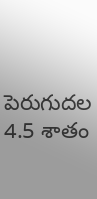పెరుగుదల 4.5 శాతం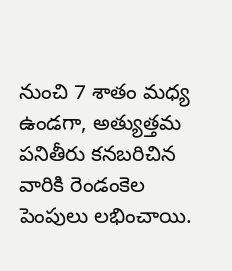నుంచి 7 శాతం మధ్య ఉండగా, అత్యుత్తమ పనితీరు కనబరిచిన వారికి రెండంకెల పెంపులు లభించాయి.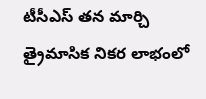టీసీఎస్ తన మార్చి త్రైమాసిక నికర లాభంలో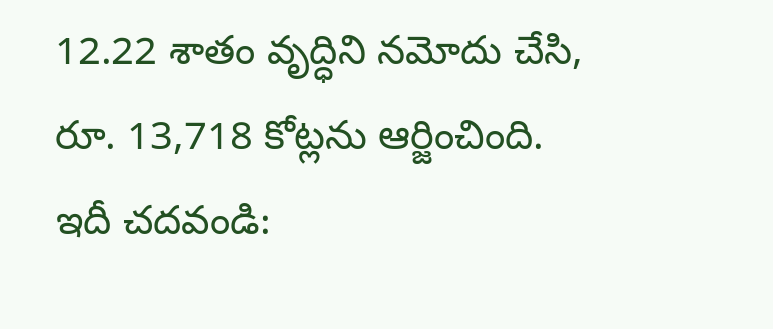12.22 శాతం వృద్ధిని నమోదు చేసి, రూ. 13,718 కోట్లను ఆర్జించింది.
ఇదీ చదవండి: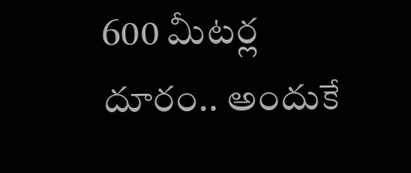600 మీటర్ల దూరం.. అందుకే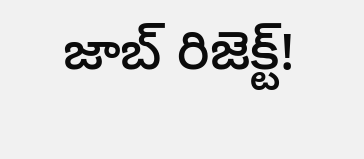జాబ్ రిజెక్ట్!